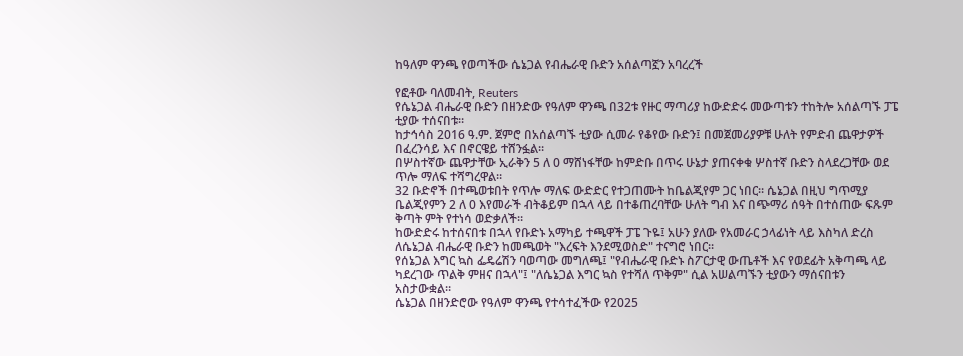ከዓለም ዋንጫ የወጣችው ሴኔጋል የብሔራዊ ቡድን አሰልጣኟን አባረረች

የፎቶው ባለመብት, Reuters
የሴኔጋል ብሔራዊ ቡድን በዘንድው የዓለም ዋንጫ በ32ቱ የዙር ማጣሪያ ከውድድሩ መውጣቱን ተከትሎ አሰልጣኙ ፓፔ ቲያው ተሰናበቱ።
ከታኅሳስ 2016 ዓ.ም. ጀምሮ በአሰልጣኙ ቲያው ሲመራ የቆየው ቡድን፤ በመጀመሪያዎቹ ሁለት የምድብ ጨዋታዎች በፈረንሳይ እና በኖርዌይ ተሸንፏል።
በሦስተኛው ጨዋታቸው ኢራቅን 5 ለ 0 ማሸነፋቸው ከምድቡ በጥሩ ሁኔታ ያጠናቀቁ ሦስተኛ ቡድን ስላደረጋቸው ወደ ጥሎ ማለፍ ተሻግረዋል።
32 ቡድኖች በተጫወቱበት የጥሎ ማለፍ ውድድር የተጋጠሙት ከቤልጂየም ጋር ነበር። ሴኔጋል በዚህ ግጥሚያ ቤልጂየምን 2 ለ 0 እየመራች ብትቆይም በኋላ ላይ በተቆጠረባቸው ሁለት ግብ እና በጭማሪ ሰዓት በተሰጠው ፍጹም ቅጣት ምት የተነሳ ወድቃለች።
ከውድድሩ ከተሰናበቱ በኋላ የቡድኑ አማካይ ተጫዋች ፓፔ ጉዬ፤ አሁን ያለው የአመራር ኃላፊነት ላይ እስካለ ድረስ ለሴኔጋል ብሔራዊ ቡድን ከመጫወት "እረፍት እንደሚወስድ" ተናግሮ ነበር።
የሰኔጋል እግር ኳስ ፌዴሬሽን ባወጣው መግለጫ፤ "የብሔራዊ ቡድኑ ስፖርታዊ ውጤቶች እና የወደፊት አቅጣጫ ላይ ካደረገው ጥልቅ ምዘና በኋላ"፤ "ለሴኔጋል እግር ኳስ የተሻለ ጥቅም" ሲል አሠልጣኙን ቲያውን ማሰናበቱን አስታውቋል።
ሴኔጋል በዘንድሮው የዓለም ዋንጫ የተሳተፈችው የ2025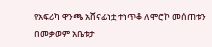የአፍሪካ ዋንጫ አሸናፊነቷ ተነጥቆ ለሞሮኮ መሰጠቱን በመቃወም አቤቱታ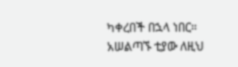ካቀረበች በኋላ ነበር። አሠልጣኙ ቲያው ለዚህ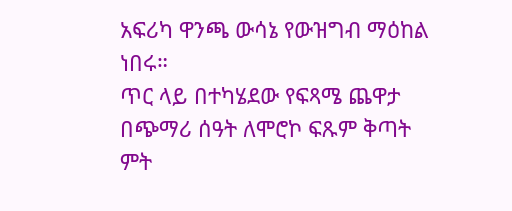አፍሪካ ዋንጫ ውሳኔ የውዝግብ ማዕከል ነበሩ።
ጥር ላይ በተካሄደው የፍጻሜ ጨዋታ በጭማሪ ሰዓት ለሞሮኮ ፍጹም ቅጣት ምት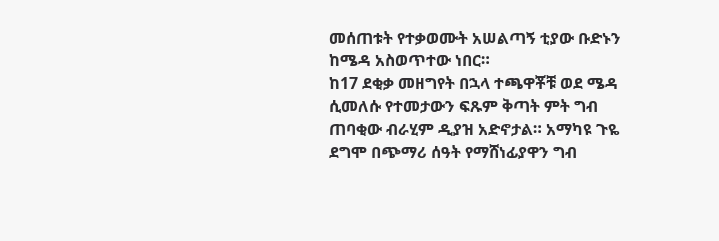መሰጠቱት የተቃወሙት አሠልጣኝ ቲያው ቡድኑን ከሜዳ አስወጥተው ነበር።
ከ17 ደቂቃ መዘግየት በኋላ ተጫዋቾቹ ወደ ሜዳ ሲመለሱ የተመታውን ፍጹም ቅጣት ምት ግብ ጠባቂው ብራሂም ዲያዝ አድኖታል። አማካዩ ጉዬ ደግሞ በጭማሪ ሰዓት የማሸነፊያዋን ግብ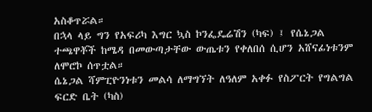አስቆጥሯል።
በኋላ ላይ ግን የአፍሪካ እግር ኳስ ኮንፌዴሬሽን (ካፍ) ፤ የሴኔጋል ተጫዋቾች ከሜዳ በመውጣታቸው ውጤቱን የቀለበሰ ሲሆን አሸናፊነቱንም ለሞሮኮ ሰጥቷል።
ሴኔጋል ሻምፒዮንነቱን መልሳ ለማግኘት ለዓለም አቀፉ የስፖርት የግልግል ፍርድ ቤት (ካስ)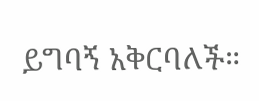ይግባኝ አቅርባለች።